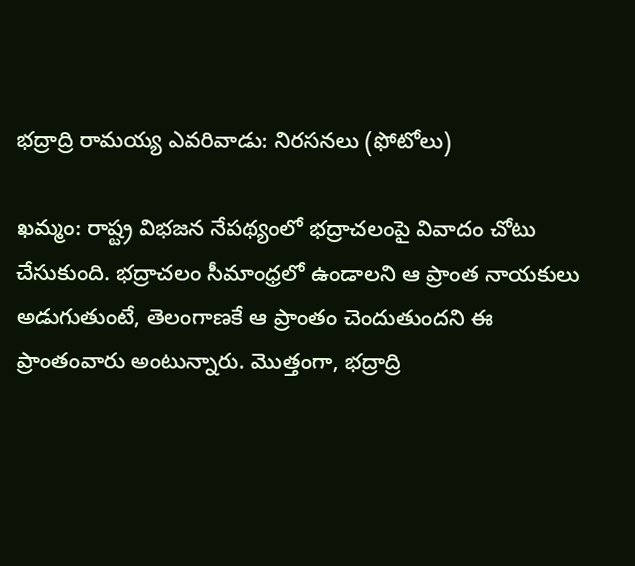భద్రాద్రి రామయ్య ఎవరివాడు: నిరసనలు (ఫోటోలు)

ఖమ్మం: రాష్ట్ర విభజన నేపథ్యంలో భద్రాచలంపై వివాదం చోటు చేసుకుంది. భద్రాచలం సీమాంధ్రలో ఉండాలని ఆ ప్రాంత నాయకులు అడుగుతుంటే, తెలంగాణకే ఆ ప్రాంతం చెందుతుందని ఈ ప్రాంతంవారు అంటున్నారు. మొత్తంగా, భద్రాద్రి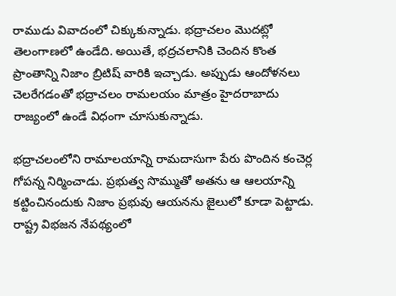రాముడు వివాదంలో చిక్కుకున్నాడు. భద్రాచలం మొదట్లో తెలంగాణలో ఉండేది. అయితే, భద్రచలానికి చెందిన కొంత ప్రాంతాన్ని నిజాం బ్రిటిష్ వారికి ఇచ్చాడు. అప్పుడు ఆందోళనలు చెలరేగడంతో భద్రాచలం రామలయం మాత్రం హైదరాబాదు రాజ్యంలో ఉండే విధంగా చూసుకున్నాడు.

భద్రాచలంలోని రామాలయాన్ని రామదాసుగా పేరు పొందిన కంచెర్ల గోపన్న నిర్మించాడు. ప్రభుత్వ సొమ్ముతో అతను ఆ ఆలయాన్ని కట్టించినందుకు నిజాం ప్రభువు ఆయనను జైలులో కూడా పెట్టాడు. రాష్ట్ర విభజన నేపథ్యంలో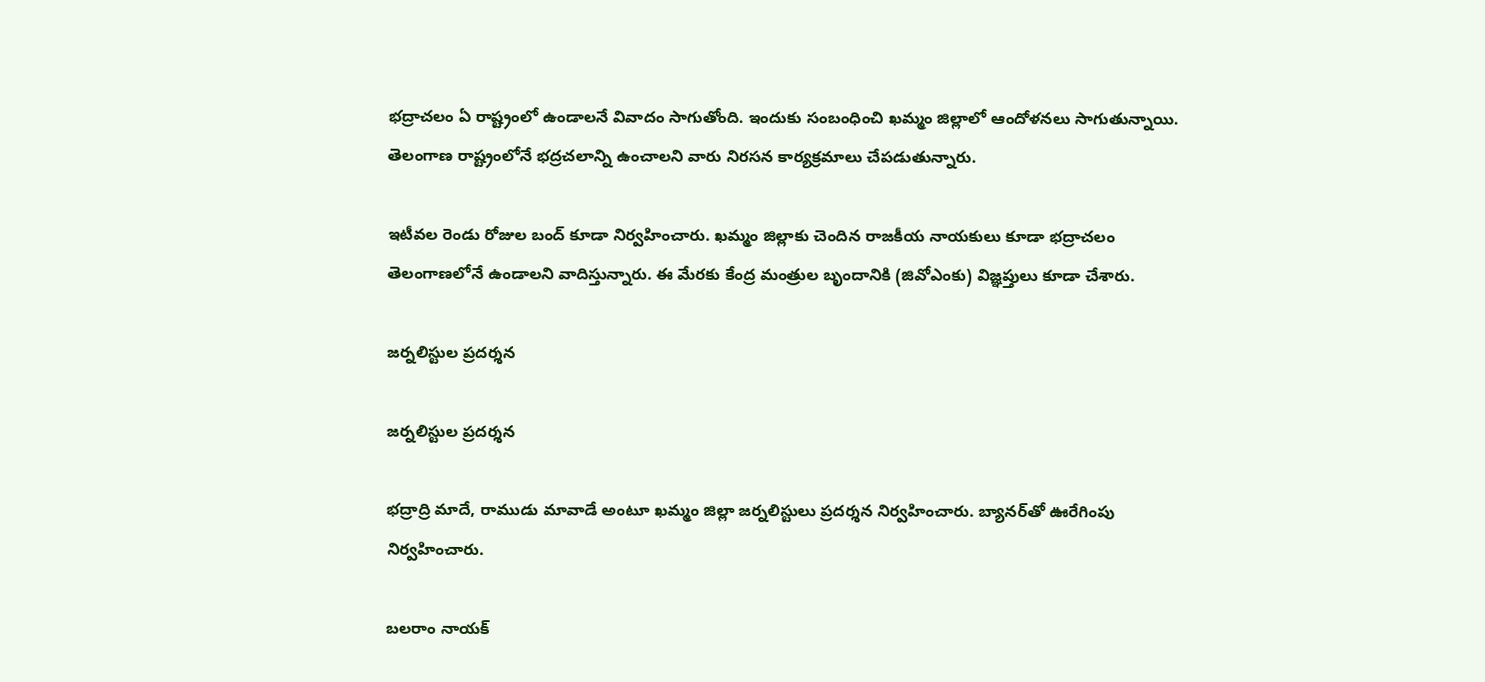భద్రాచలం ఏ రాష్ట్రంలో ఉండాలనే వివాదం సాగుతోంది. ఇందుకు సంబంధించి ఖమ్మం జిల్లాలో ఆందోళనలు సాగుతున్నాయి. తెలంగాణ రాష్ట్రంలోనే భద్రచలాన్ని ఉంచాలని వారు నిరసన కార్యక్రమాలు చేపడుతున్నారు.

ఇటీవల రెండు రోజుల బంద్ కూడా నిర్వహించారు. ఖమ్మం జిల్లాకు చెందిన రాజకీయ నాయకులు కూడా భద్రాచలం తెలంగాణలోనే ఉండాలని వాదిస్తున్నారు. ఈ మేరకు కేంద్ర మంత్రుల బృందానికి (జివోఎంకు) విజ్ఞప్తులు కూడా చేశారు.

జర్నలిస్టుల ప్రదర్శన

జర్నలిస్టుల ప్రదర్శన

భద్రాద్రి మాదే, రాముడు మావాడే అంటూ ఖమ్మం జిల్లా జర్నలిస్టులు ప్రదర్శన నిర్వహించారు. బ్యానర్‌తో ఊరేగింపు నిర్వహించారు.

బలరాం నాయక్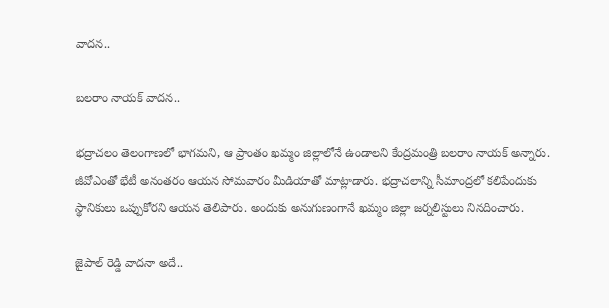వాదన..

బలరాం నాయక్ వాదన..

భద్రాచలం తెలంగాణలో భాగమని, ఆ ప్రాంతం ఖమ్మం జిల్లాలోనే ఉండాలని కేంద్రమంత్రి బలరాం నాయక్ అన్నారు. జీవోఎంతో భేటీ అనంతరం ఆయన సోమవారం మీడియాతో మాట్లాడారు. భద్రాచలాన్ని సీమాంద్రలో కలిపేందుకు స్థానికులు ఒప్పుకోరని ఆయన తెలిపారు. అందుకు అనుగుణంగానే ఖమ్మం జిల్లా జర్నలిస్టులు నినదించారు.

జైపాల్ రెడ్డి వాదనా అదే..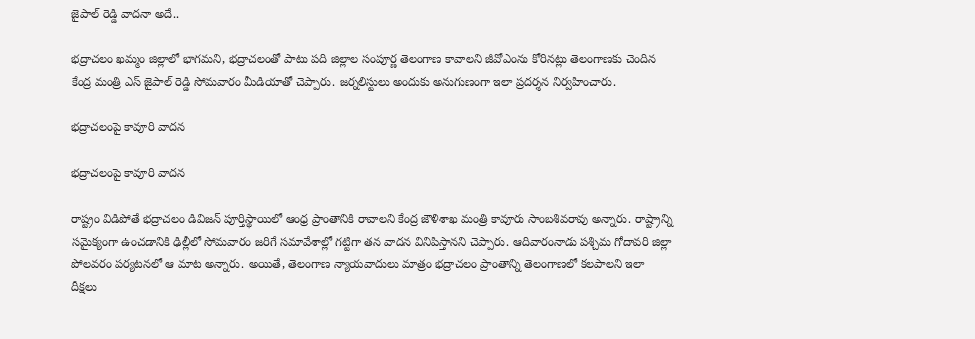జైపాల్ రెడ్డి వాదనా అదే..

భద్రాచలం ఖమ్మం జిల్లాలో భాగమని, భద్రాచలంతో పాటు పది జిల్లాల సంపూర్ణ తెలంగాణ కావాలని జీవోఎంను కోరినట్లు తెలంగాణకు చెందిన కేంద్ర మంత్రి ఎస్ జైపాల్ రెడ్డి సోమవారం మీడియాతో చెప్పారు. జర్నలిస్టులు అందుకు అనుగుణంగా ఇలా ప్రదర్శన నిర్వహించారు.

భద్రాచలంపై కావూరి వాదన

భద్రాచలంపై కావూరి వాదన

రాష్ట్రం విడిపోతే భద్రాచలం డివిజన్ పూర్తిస్థాయిలో ఆంధ్ర ప్రాంతానికి రావాలని కేంద్ర జౌళిశాఖ మంత్రి కావూరు సాంబశివరావు అన్నారు. రాష్ట్రాన్ని సమైక్యంగా ఉంచడానికి ఢిల్లీలో సోమవారం జరిగే సమావేశాల్లో గట్టిగా తన వాదన వినిపిస్తానని చెప్పారు. ఆదివారంనాడు పశ్చిమ గోదావరి జిల్లా పోలవరం పర్యటనలో ఆ మాట అన్నారు. అయితే, తెలంగాణ న్యాయవాదులు మాత్రం భద్రాచలం ప్రాంతాన్ని తెలంగాణలో కలపాలని ఇలా దీక్షలు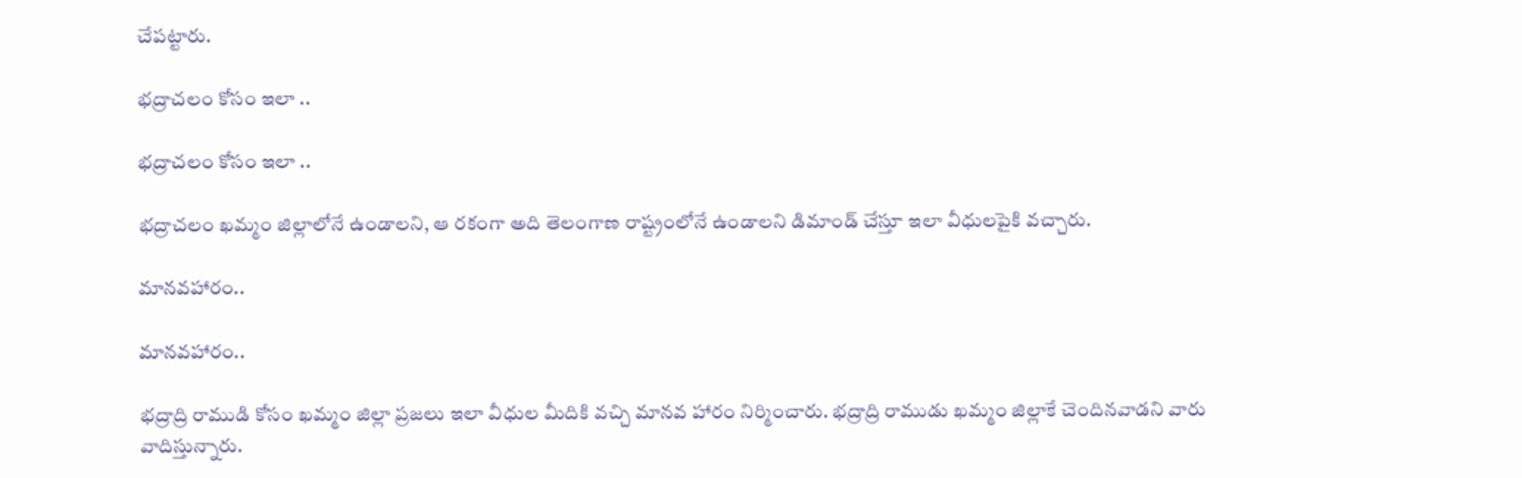చేపట్టారు.

భద్రాచలం కోసం ఇలా ..

భద్రాచలం కోసం ఇలా ..

భద్రాచలం ఖమ్మం జిల్లాలోనే ఉండాలని, ఆ రకంగా అది తెలంగాణ రాష్ట్రంలోనే ఉండాలని డిమాండ్ చేస్తూ ఇలా వీధులపైకి వచ్చారు.

మానవహారం..

మానవహారం..

భద్రాద్రి రాముడి కోసం ఖమ్మం జిల్లా ప్రజలు ఇలా వీధుల మీదికి వచ్చి మానవ హారం నిర్మించారు. భద్రాద్రి రాముడు ఖమ్మం జిల్లాకే చెందినవాడని వారు వాదిస్తున్నారు.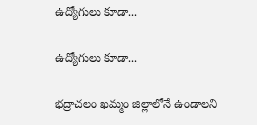ఉద్యోగులు కూడా...

ఉద్యోగులు కూడా...

భద్రాచలం ఖమ్మం జిల్లాలోనే ఉండాలని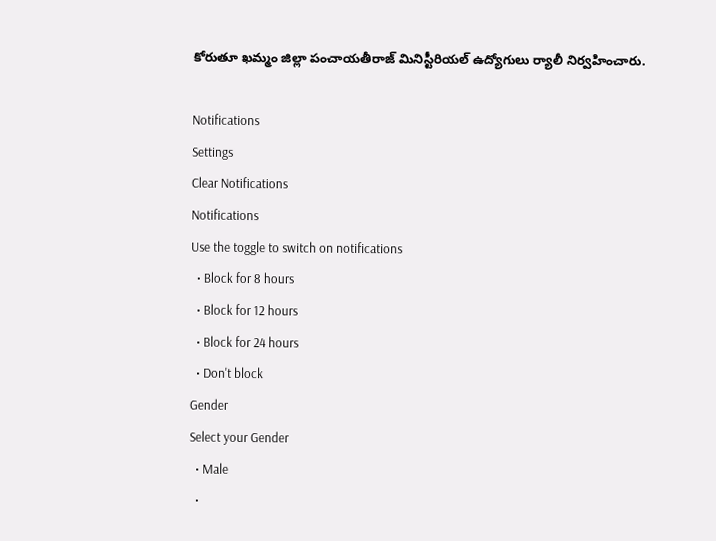కోరుతూ ఖమ్మం జిల్లా పంచాయతీరాజ్ మినిస్టీరియల్ ఉద్యోగులు ర్యాలీ నిర్వహించారు.

Notifications
Settings
Clear Notifications
Notifications
Use the toggle to switch on notifications
  • Block for 8 hours
  • Block for 12 hours
  • Block for 24 hours
  • Don't block
Gender
Select your Gender
  • Male
  •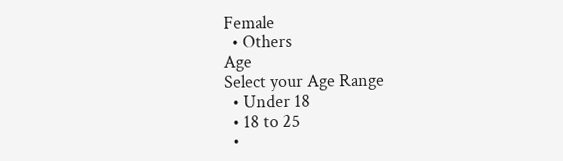Female
  • Others
Age
Select your Age Range
  • Under 18
  • 18 to 25
  •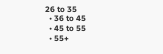26 to 35
  • 36 to 45
  • 45 to 55
  • 55+